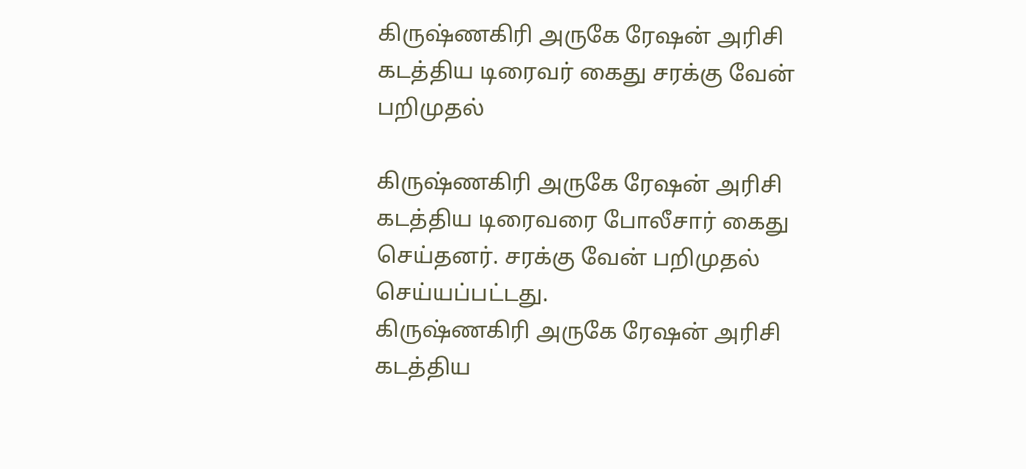கிருஷ்ணகிரி அருகே ரேஷன் அரிசி கடத்திய டிரைவர் கைது சரக்கு வேன் பறிமுதல்

கிருஷ்ணகிரி அருகே ரேஷன் அரிசி கடத்திய டிரைவரை போலீசார் கைது செய்தனர். சரக்கு வேன் பறிமுதல் செய்யப்பட்டது.
கிருஷ்ணகிரி அருகே ரேஷன் அரிசி கடத்திய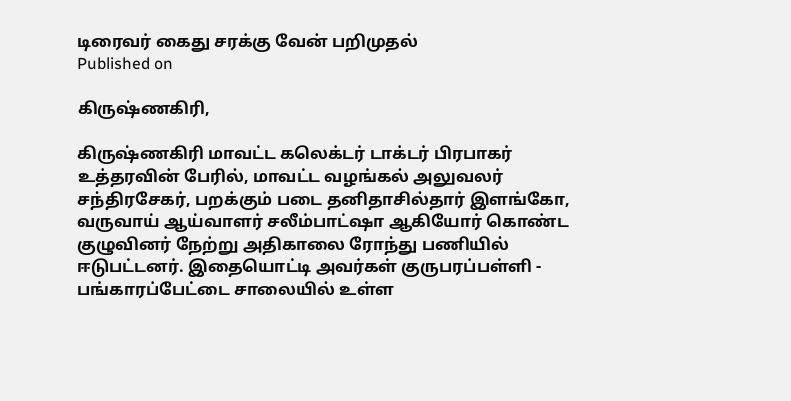டிரைவர் கைது சரக்கு வேன் பறிமுதல்
Published on

கிருஷ்ணகிரி,

கிருஷ்ணகிரி மாவட்ட கலெக்டர் டாக்டர் பிரபாகர் உத்தரவின் பேரில், மாவட்ட வழங்கல் அலுவலர் சந்திரசேகர், பறக்கும் படை தனிதாசில்தார் இளங்கோ, வருவாய் ஆய்வாளர் சலீம்பாட்ஷா ஆகியோர் கொண்ட குழுவினர் நேற்று அதிகாலை ரோந்து பணியில் ஈடுபட்டனர். இதையொட்டி அவர்கள் குருபரப்பள்ளி - பங்காரப்பேட்டை சாலையில் உள்ள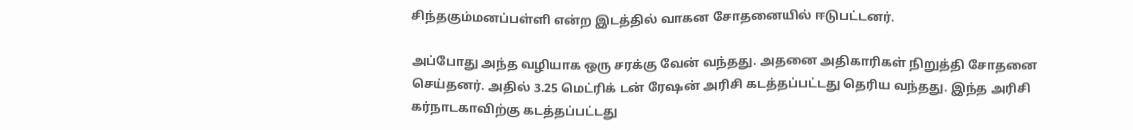சிந்தகும்மனப்பள்ளி என்ற இடத்தில் வாகன சோதனையில் ஈடுபட்டனர்.

அப்போது அந்த வழியாக ஒரு சரக்கு வேன் வந்தது. அதனை அதிகாரிகள் நிறுத்தி சோதனை செய்தனர். அதில் 3.25 மெட்ரிக் டன் ரேஷன் அரிசி கடத்தப்பட்டது தெரிய வந்தது. இந்த அரிசி கர்நாடகாவிற்கு கடத்தப்பட்டது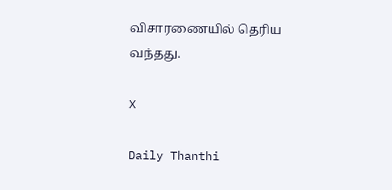விசாரணையில் தெரிய வந்தது.

X

Daily Thanthi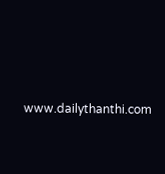www.dailythanthi.com